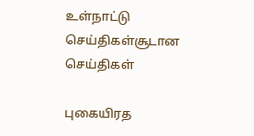உள்நாட்டு செய்திகள்சூடான செய்திகள்

புகையிரத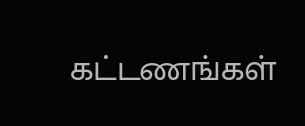கட்டணங்கள்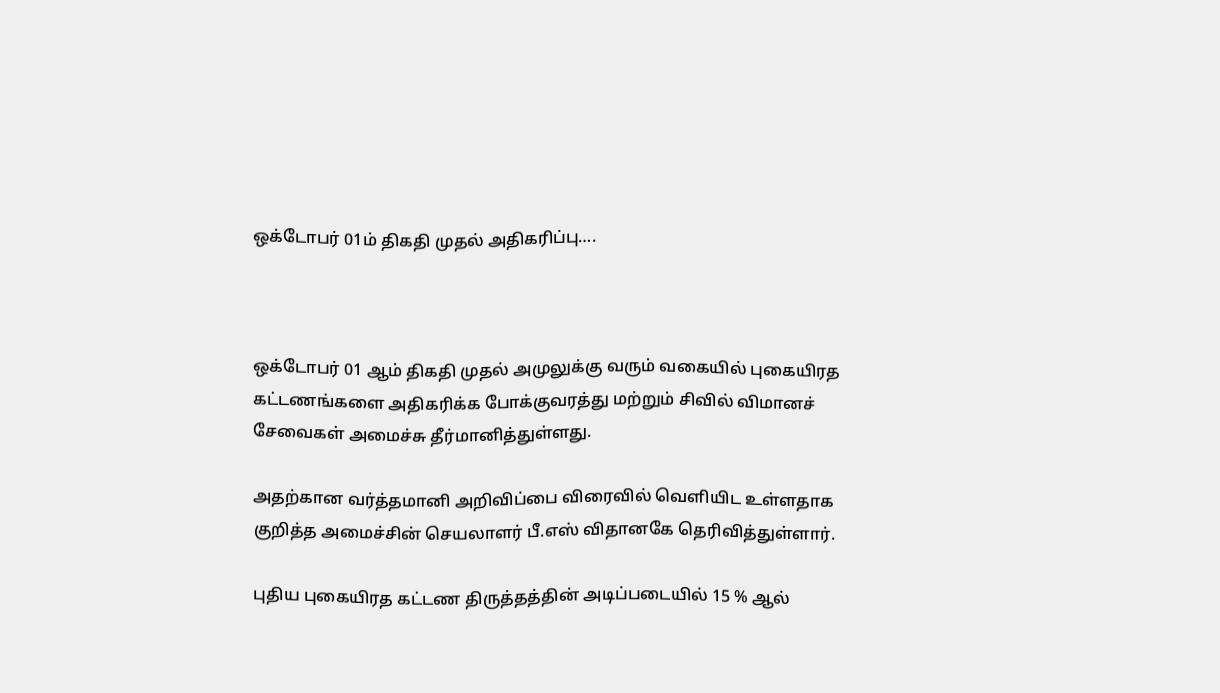ஒக்டோபர் 01ம் திகதி முதல் அதிகரிப்பு….



ஒக்டோபர் 01 ஆம் திகதி முதல் அமுலுக்கு வரும் வகையில் புகையிரத கட்டணங்களை அதிகரிக்க போக்குவரத்து மற்றும் சிவில் விமானச் சேவைகள் அமைச்சு தீர்மானித்துள்ளது.

அதற்கான வர்த்தமானி அறிவிப்பை விரைவில் வெளியிட உள்ளதாக குறித்த அமைச்சின் செயலாளர் பீ.எஸ் விதானகே தெரிவித்துள்ளார்.

புதிய புகையிரத கட்டண திருத்தத்தின் அடிப்படையில் 15 % ஆல்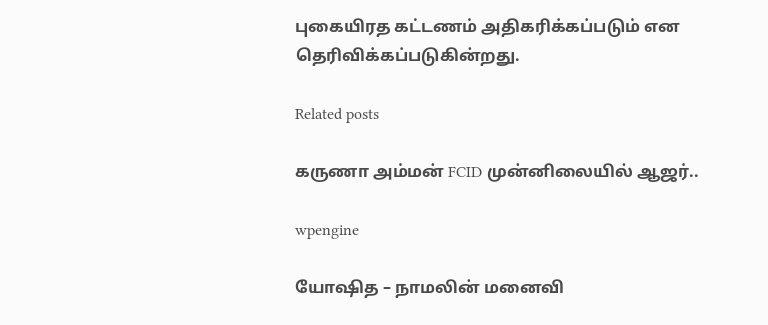புகையிரத கட்டணம் அதிகரிக்கப்படும் என தெரிவிக்கப்படுகின்றது.

Related posts

கருணா அம்மன் FCID முன்னிலையில் ஆஜர்..

wpengine

யோஷித – நாமலின் மனைவி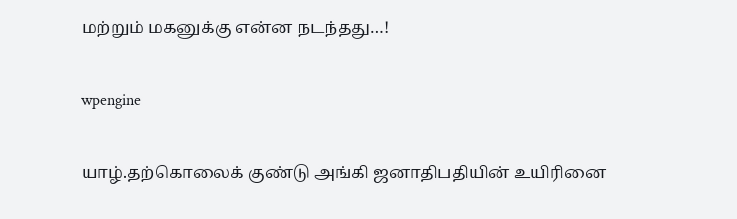மற்றும் மகனுக்கு என்ன நடந்தது…!

wpengine

யாழ்.தற்கொலைக் குண்டு அங்கி ஜனாதிபதியின் உயிரினை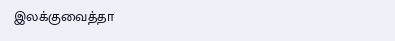இலக்குவைத்தா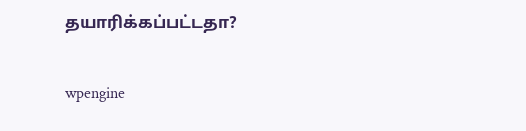தயாரிக்கப்பட்டதா?

wpengine